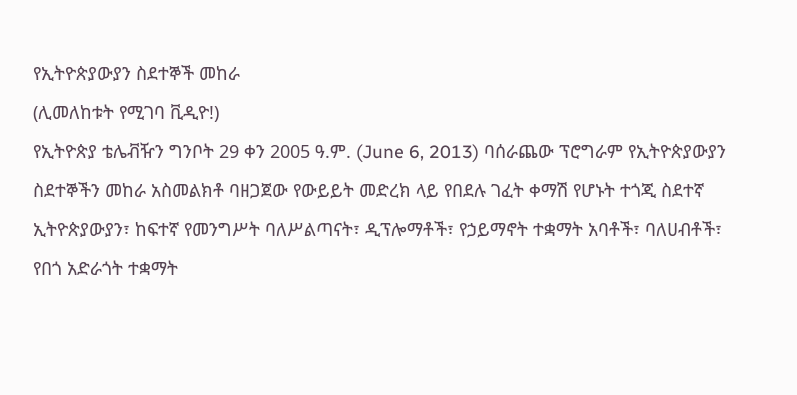የኢትዮጵያውያን ስደተኞች መከራ
(ሊመለከቱት የሚገባ ቪዲዮ!)
የኢትዮጵያ ቴሌቭዥን ግንቦት 29 ቀን 2005 ዓ.ም. (June 6, 2013) ባሰራጨው ፕሮግራም የኢትዮጵያውያን ስደተኞችን መከራ አስመልክቶ ባዘጋጀው የውይይት መድረክ ላይ የበደሉ ገፈት ቀማሽ የሆኑት ተጎጂ ስደተኛ ኢትዮጵያውያን፣ ከፍተኛ የመንግሥት ባለሥልጣናት፣ ዲፕሎማቶች፣ የኃይማኖት ተቋማት አባቶች፣ ባለሀብቶች፣ የበጎ አድራጎት ተቋማት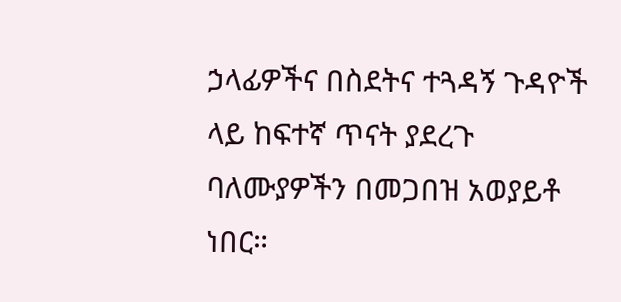ኃላፊዎችና በስደትና ተጓዳኝ ጉዳዮች ላይ ከፍተኛ ጥናት ያደረጉ ባለሙያዎችን በመጋበዝ አወያይቶ ነበር።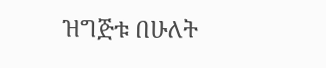ዝግጅቱ በሁለት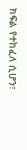ክፍል የተከፈለ ሲሆን፣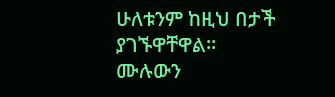ሁለቱንም ከዚህ በታች ያገኙዋቸዋል።
ሙሉውን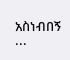አስነብበኝ ...